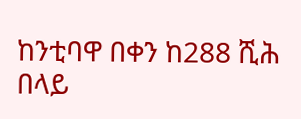ከንቲባዋ በቀን ከ288 ሺሕ በላይ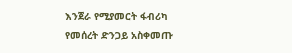እንጀራ የሚያመርት ፋብሪካ የመሰረት ድንጋይ አስቀመጡ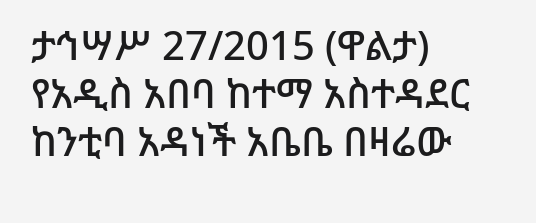ታኅሣሥ 27/2015 (ዋልታ) የአዲስ አበባ ከተማ አስተዳደር ከንቲባ አዳነች አቤቤ በዛሬው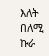እለት በለሚ ኩራ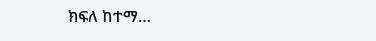ክፍለ ከተማ…